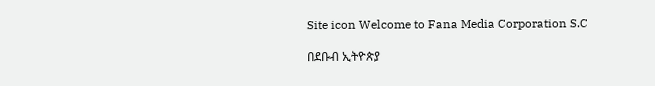Site icon Welcome to Fana Media Corporation S.C

በደቡብ ኢትዮጵያ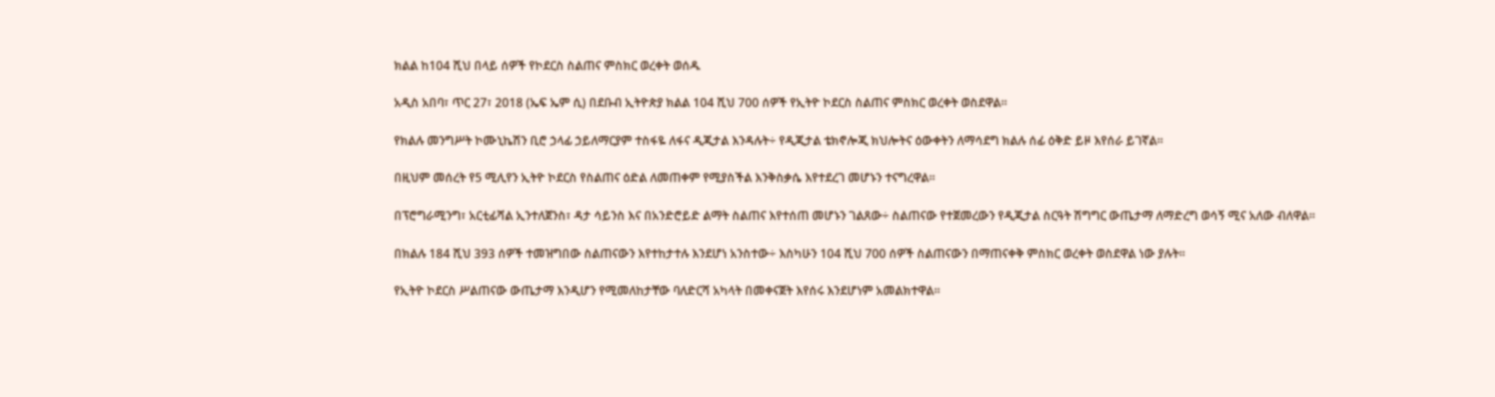ክልል ከ104 ሺህ በላይ ሰዎች የኮደርስ ስልጠና ምስክር ወረቀት ወሰዱ

አዲስ አበባ፣ ጥር 27፣ 2018 (ኤፍ ኤም ሲ) በደቡብ ኢትዮጵያ ክልል 104 ሺህ 700 ሰዎች የኢትዮ ኮደርስ ስልጠና ምስክር ወረቀት ወስደዋል።

የክልሉ መንግሥት ኮሙኒኬሽን ቢሮ ኃላፊ ኃይለማርያም ተስፋዬ ለፋና ዲጂታል እንዳሉት÷ የዲጂታል ቴክኖሎጂ ክህሎትና ዕውቀትን ለማሳደግ ክልሉ ሰፊ ዕቅድ ይዞ እየሰራ ይገኛል።

በዚህም መሰረት የ5 ሚሊየን ኢትዮ ኮደርስ የስልጠና ዕድል ለመጠቀም የሚያስችል እንቅስቃሴ እየተደረገ መሆኑን ተናግረዋል።

በፕሮግራሚንግ፣ አርቲፊሻል ኢንተለጀንስ፣ ዳታ ሳይንስ እና በአንድሮይድ ልማት ስልጠና እየተሰጠ መሆኑን ገልጸው÷ ስልጠናው የተጀመረውን የዲጂታል ስርዓት ሽግግር ውጤታማ ለማድረግ ወሳኝ ሚና አለው ብለዋል።

በክልሉ 184 ሺህ 393 ሰዎች ተመዝግበው ስልጠናውን እየተከታተሉ እንደሆነ አንስተው÷ እስካሁን 104 ሺህ 700 ሰዎች ስልጠናውን በማጠናቀቅ ምስክር ወረቀት ወስደዋል ነው ያሉት።

የኢትዮ ኮደርስ ሥልጠናው ውጤታማ እንዲሆን የሚመለከታቸው ባለድርሻ አካላት በመቀናጀት እየሰሩ እንደሆነም አመልክተዋል።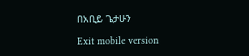በአቢይ ጌታሁን

Exit mobile version